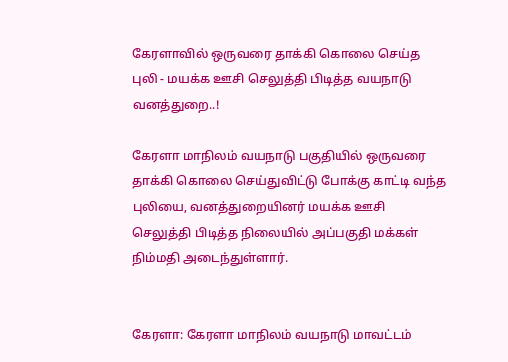கேரளாவில் ஒருவரை தாக்கி கொலை செய்த புலி - மயக்க ஊசி செலுத்தி பிடித்த வயநாடு வனத்துறை..!

கேரளா மாநிலம் வயநாடு பகுதியில் ஒருவரை தாக்கி கொலை செய்துவிட்டு போக்கு காட்டி வந்த புலியை, வனத்துறையினர் மயக்க ஊசி செலுத்தி பிடித்த நிலையில் அப்பகுதி மக்கள் நிம்மதி அடைந்துள்ளார்.


கேரளா: கேரளா மாநிலம் வயநாடு மாவட்டம்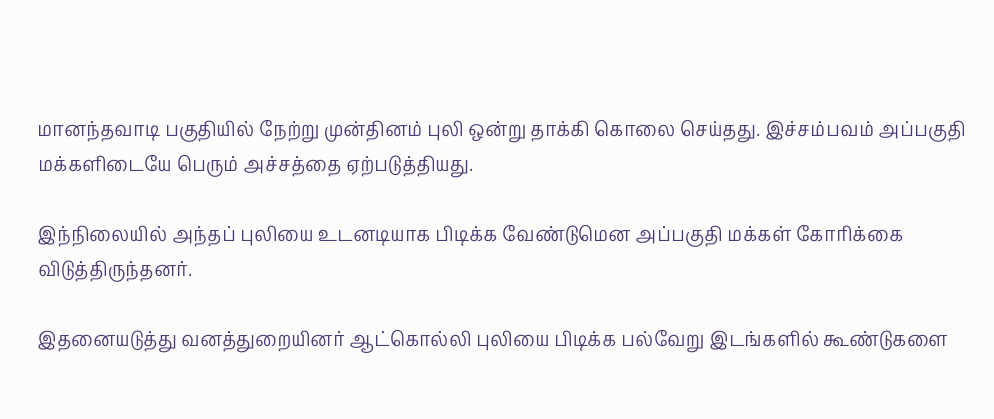மானந்தவாடி பகுதியில் நேற்று முன்தினம் புலி ஒன்று தாக்கி கொலை செய்தது. இச்சம்பவம் அப்பகுதி மக்களிடையே பெரும் அச்சத்தை ஏற்படுத்தியது.

இந்நிலையில் அந்தப் புலியை உடனடியாக பிடிக்க வேண்டுமென அப்பகுதி மக்கள் கோரிக்கை விடுத்திருந்தனர்.

இதனையடுத்து வனத்துறையினர் ஆட்கொல்லி புலியை பிடிக்க பல்வேறு இடங்களில் கூண்டுகளை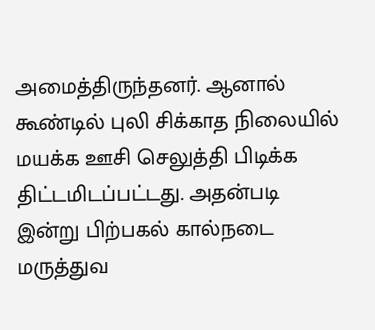அமைத்திருந்தனர். ஆனால் கூண்டில் புலி சிக்காத நிலையில் மயக்க ஊசி செலுத்தி பிடிக்க திட்டமிடப்பட்டது. அதன்படி இன்று பிற்பகல் கால்நடை மருத்துவ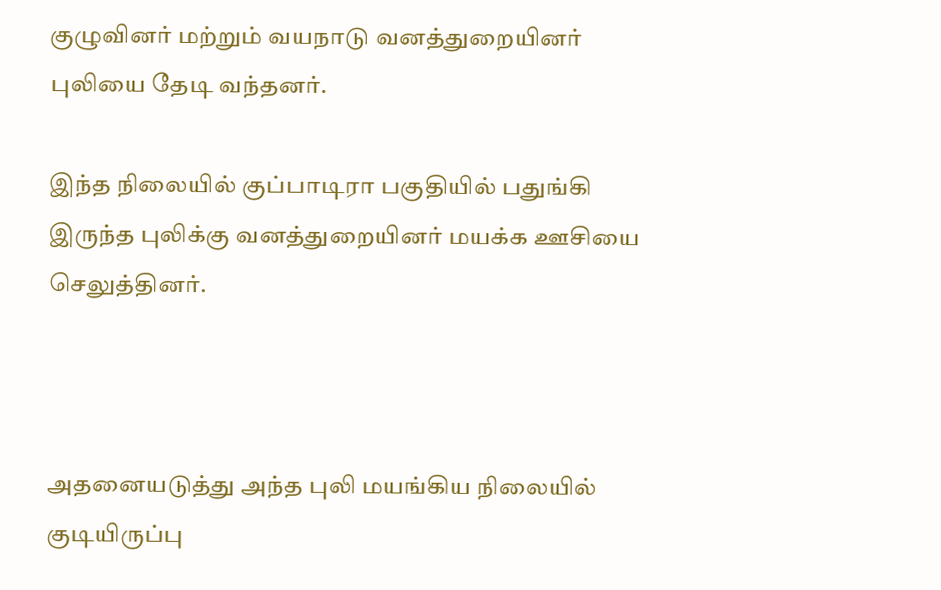குழுவினர் மற்றும் வயநாடு வனத்துறையினர் புலியை தேடி வந்தனர்.

இந்த நிலையில் குப்பாடிரா பகுதியில் பதுங்கி இருந்த புலிக்கு வனத்துறையினர் மயக்க ஊசியை செலுத்தினர்.



அதனையடுத்து அந்த புலி மயங்கிய நிலையில் குடியிருப்பு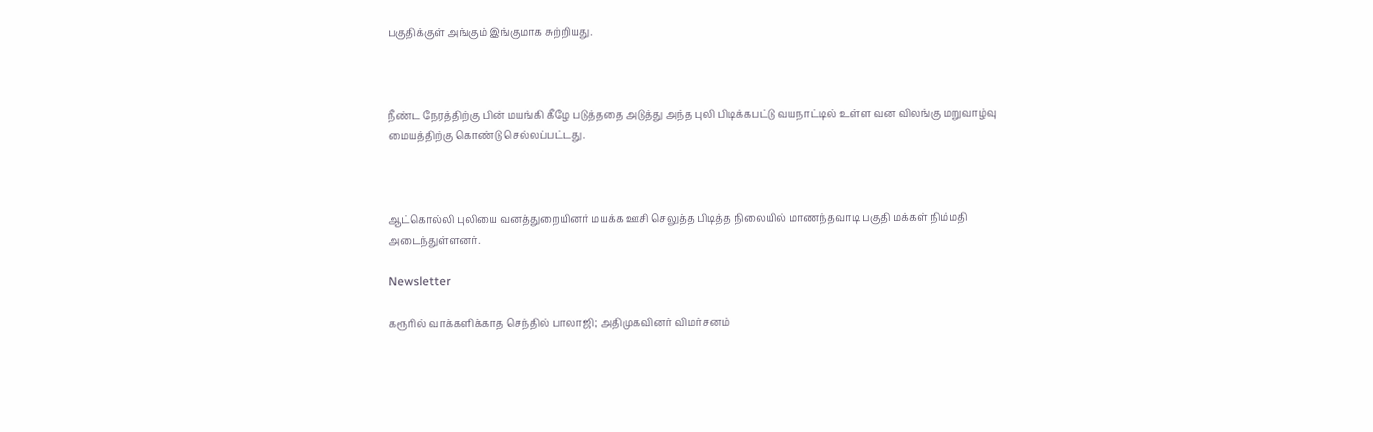பகுதிக்குள் அங்கும் இங்குமாக சுற்றியது.



நீண்ட நேரத்திற்கு பின் மயங்கி கீழே படுத்ததை அடுத்து அந்த புலி பிடிக்கபட்டு வயநாட்டில் உள்ள வன விலங்கு மறுவாழ்வு மையத்திற்கு கொண்டு செல்லப்பட்டது.



ஆட்கொல்லி புலியை வனத்துறையினர் மயக்க ஊசி செலுத்த பிடித்த நிலையில் மாணந்தவாடி பகுதி மக்கள் நிம்மதி அடைந்துள்ளனர்.

Newsletter

கரூரில் வாக்களிக்காத செந்தில் பாலாஜி; அதிமுகவினர் விமர்சனம்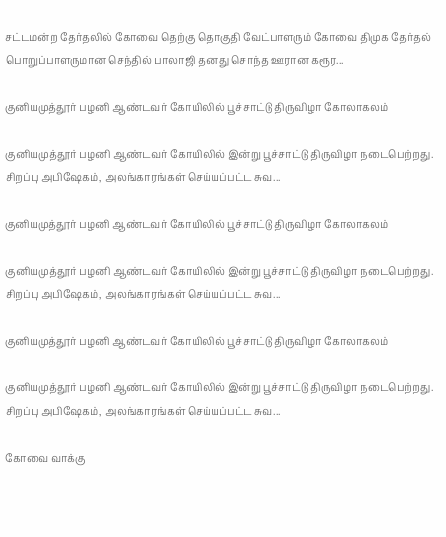சட்டமன்ற தேர்தலில் கோவை தெற்கு தொகுதி வேட்பாளரும் கோவை திமுக தேர்தல் பொறுப்பாளருமான செந்தில் பாலாஜி தனது சொந்த ஊரான கரூர...

குனியமுத்தூர் பழனி ஆண்டவர் கோயிலில் பூச்சாட்டு திருவிழா கோலாகலம்

குனியமுத்தூர் பழனி ஆண்டவர் கோயிலில் இன்று பூச்சாட்டு திருவிழா நடைபெற்றது. சிறப்பு அபிஷேகம், அலங்காரங்கள் செய்யப்பட்ட சுவ...

குனியமுத்தூர் பழனி ஆண்டவர் கோயிலில் பூச்சாட்டு திருவிழா கோலாகலம்

குனியமுத்தூர் பழனி ஆண்டவர் கோயிலில் இன்று பூச்சாட்டு திருவிழா நடைபெற்றது. சிறப்பு அபிஷேகம், அலங்காரங்கள் செய்யப்பட்ட சுவ...

குனியமுத்தூர் பழனி ஆண்டவர் கோயிலில் பூச்சாட்டு திருவிழா கோலாகலம்

குனியமுத்தூர் பழனி ஆண்டவர் கோயிலில் இன்று பூச்சாட்டு திருவிழா நடைபெற்றது. சிறப்பு அபிஷேகம், அலங்காரங்கள் செய்யப்பட்ட சுவ...

கோவை வாக்கு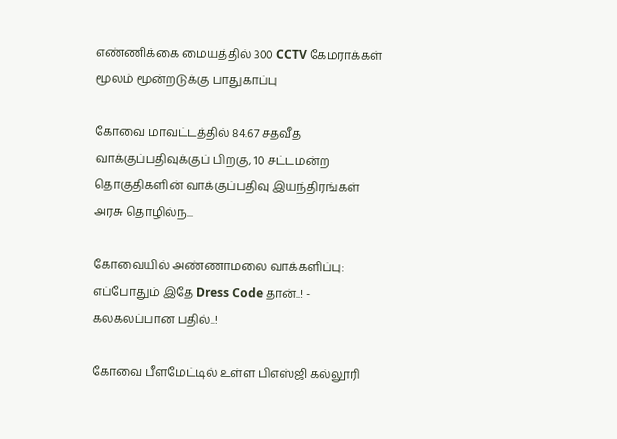எண்ணிக்கை மையத்தில் 300 CCTV கேமராக்கள் மூலம் மூன்றடுக்கு பாதுகாப்பு

கோவை மாவட்டத்தில் 84.67 சதவீத வாக்குப்பதிவுக்குப் பிறகு, 10 சட்டமன்ற தொகுதிகளின் வாக்குப்பதிவு இயந்திரங்கள் அரசு தொழில்ந...

கோவையில் அண்ணாமலை வாக்களிப்பு: எப்போதும் இதே Dress Code தான்..! - கலகலப்பான பதில்..!

கோவை பீளமேட்டில் உள்ள பிஎஸ்ஜி கல்லூரி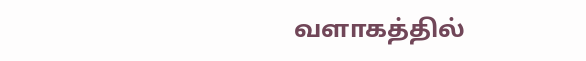வளாகத்தில்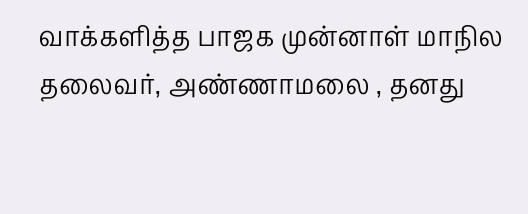வாக்களித்த பாஜக முன்னாள் மாநில தலைவர், அண்ணாமலை , தனது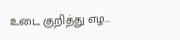உடை குறித்து எழ...